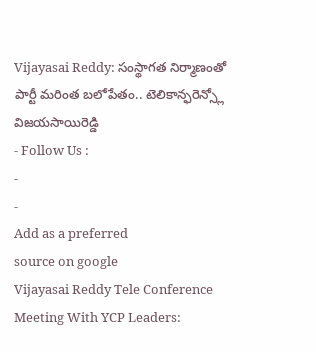Vijayasai Reddy: సంస్థాగత నిర్మాణంతో పార్టీ మరింత బలోపేతం.. టెలికాన్ఫరెన్స్లో విజయసాయిరెడ్డి
- Follow Us :
-
-
Add as a preferred
source on google
Vijayasai Reddy Tele Conference Meeting With YCP Leaders: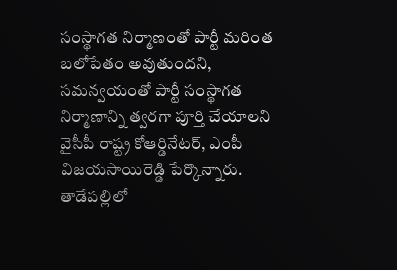సంస్థాగత నిర్మాణంతో పార్టీ మరింత బలోపేతం అవుతుందని, సమన్వయంతో పార్టీ సంస్థాగత నిర్మాణాన్ని త్వరగా పూర్తి చేయాలని వైసీపీ రాష్ట్ర కోఆర్డినేటర్, ఎంపీ విజయసాయిరెడ్డి పేర్కొన్నారు. తాడేపల్లిలో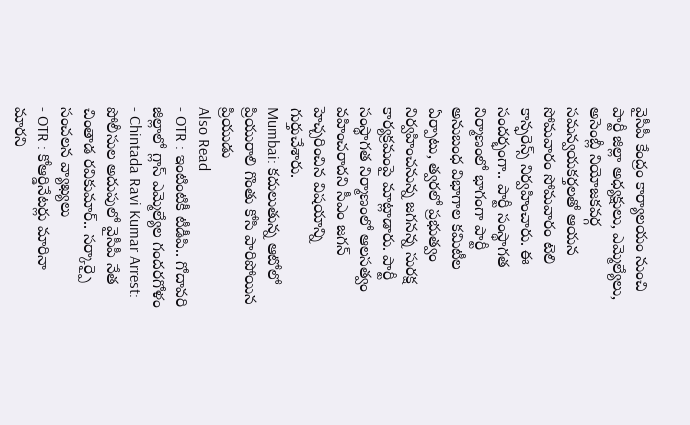వైసీపీ కేంద్రం కార్యాలయం నుంచి పార్టీ జిల్లా అధ్యక్షులు, ఎమ్మెల్యేలు, అసెంబ్లీ నియోజకవర్గ సమన్వయకర్తలతో ఆయన సోమవారం సోమవారం టెలి కాన్ఫరెన్స్ నిర్వహించారు. ఈ సందర్భంగా.. పార్టీ సంస్థాగత నిర్మాణంలో భాగంగా పార్టీ అనుబంధ విభాగాల కమిటీల ఏర్పాటు, త్వరలో ప్రభుత్వం నిర్వహించనున్న జగనన్న సురక్ష కార్యక్రమంపై మాట్లాడారు. పార్టీ సంస్థాగత నిర్మాణంలో ఆలసత్వం వహించరాదని సీఎం జగన్ హెచ్చరించిన విషయాన్ని గుర్తుచేశారు.
Mumbai: కదులుతున్న ఆటోలో ప్రియురాలి గొంతు కోసి పారిపోయిన ప్రియుడు
Also Read
- OTR : ఇంటింటికీ టీడీపి.. గోదావరి జిల్లాలో గ్లాస్ ఎమ్మెల్యేల గందరగోళం
- Chintada Ravi Kumar Arrest: పోలీసుల అదుపులో వైసీపీ నేత చింతాడ రవికుమార్.. సర్కార్పై సంచలన వ్యాఖ్యలు
- OTR : కోఆర్డినేటర్లు మారినా మారని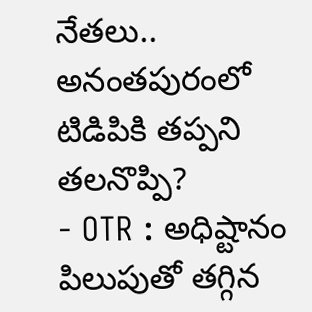నేతలు.. అనంతపురంలో టిడిపికి తప్పని తలనొప్పి?
- OTR : అధిష్టానం పిలుపుతో తగ్గిన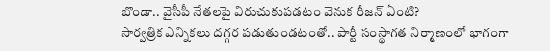బొండా.. వైసీపీ నేతలపై విరుచుకుపడటం వెనుక రీజన్ ఏంటి?
సార్వత్రిక ఎన్నికలు దగ్గర పడుతుండటంతో.. పార్టీ సంస్థాగత నిర్మాణంలో భాగంగా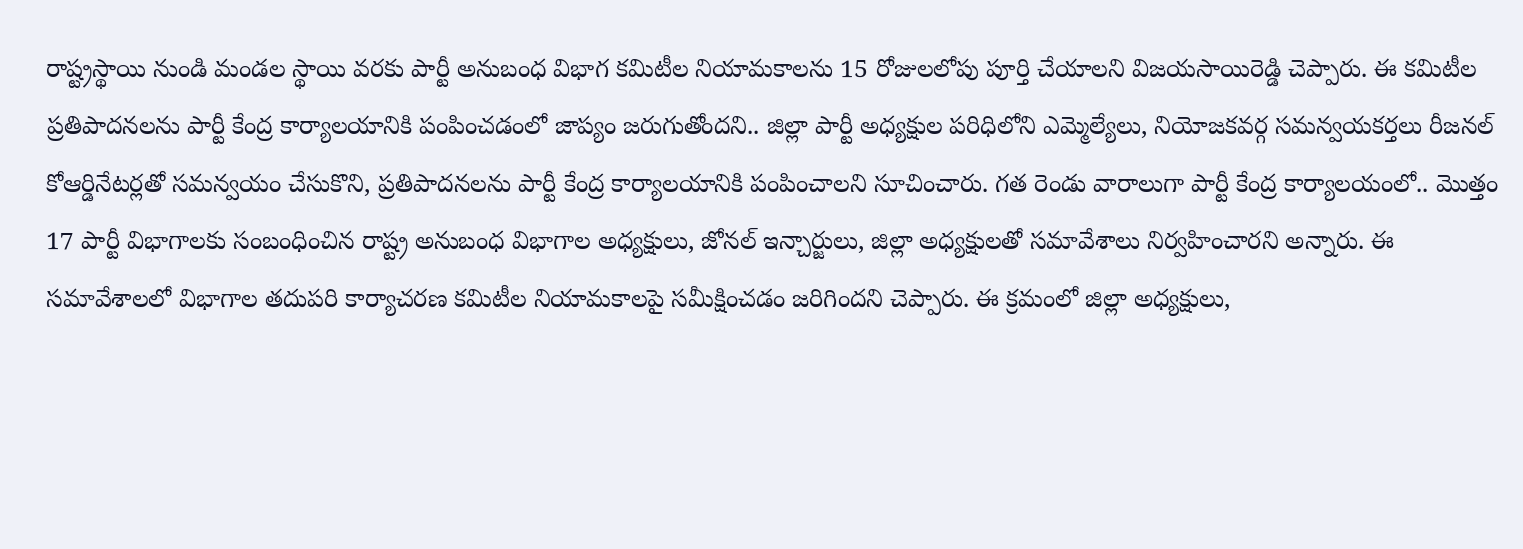రాష్ట్రస్థాయి నుండి మండల స్థాయి వరకు పార్టీ అనుబంధ విభాగ కమిటీల నియామకాలను 15 రోజులలోపు పూర్తి చేయాలని విజయసాయిరెడ్డి చెప్పారు. ఈ కమిటీల ప్రతిపాదనలను పార్టీ కేంద్ర కార్యాలయానికి పంపించడంలో జాప్యం జరుగుతోందని.. జిల్లా పార్టీ అధ్యక్షుల పరిధిలోని ఎమ్మెల్యేలు, నియోజకవర్గ సమన్వయకర్తలు రీజనల్ కోఆర్డినేటర్లతో సమన్వయం చేసుకొని, ప్రతిపాదనలను పార్టీ కేంద్ర కార్యాలయానికి పంపించాలని సూచించారు. గత రెండు వారాలుగా పార్టీ కేంద్ర కార్యాలయంలో.. మొత్తం 17 పార్టీ విభాగాలకు సంబంధించిన రాష్ట్ర అనుబంధ విభాగాల అధ్యక్షులు, జోనల్ ఇన్చార్జులు, జిల్లా అధ్యక్షులతో సమావేశాలు నిర్వహించారని అన్నారు. ఈ సమావేశాలలో విభాగాల తదుపరి కార్యాచరణ కమిటీల నియామకాలపై సమీక్షించడం జరిగిందని చెప్పారు. ఈ క్రమంలో జిల్లా అధ్యక్షులు,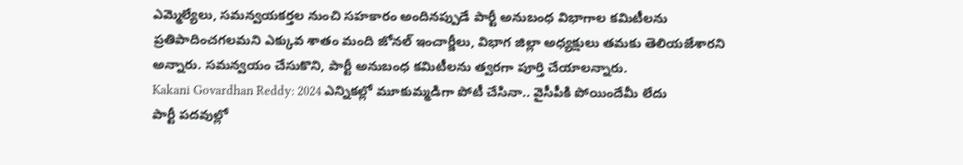ఎమ్మెల్యేలు, సమన్వయకర్తల నుంచి సహకారం అందినప్పుడే పార్టీ అనుబంధ విభాగాల కమిటీలను ప్రతిపాదించగలమని ఎక్కువ శాతం మంది జోనల్ ఇంచార్జీలు, విభాగ జిల్లా అధ్యక్షులు తమకు తెలియజేశారని అన్నారు. సమన్వయం చేసుకొని, పార్టీ అనుబంధ కమిటీలను త్వరగా పూర్తి చేయాలన్నారు.
Kakani Govardhan Reddy: 2024 ఎన్నికల్లో మూకుమ్మడిగా పోటీ చేసినా.. వైసీపీకి పోయిందేమీ లేదు
పార్టీ పదవుల్లో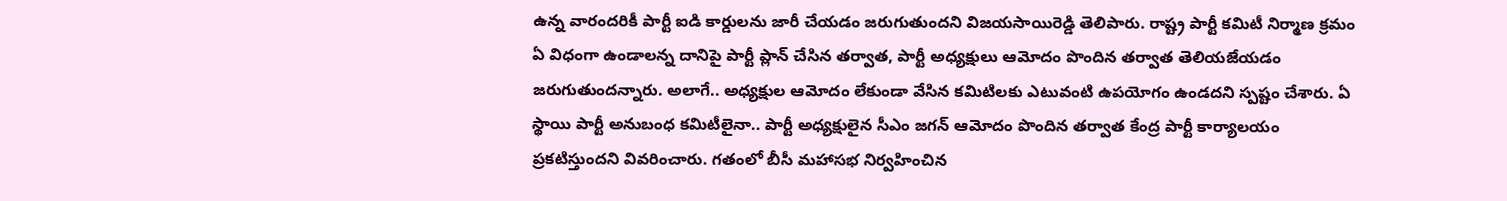ఉన్న వారందరికీ పార్టీ ఐడి కార్డులను జారీ చేయడం జరుగుతుందని విజయసాయిరెడ్డి తెలిపారు. రాష్ట్ర పార్టీ కమిటీ నిర్మాణ క్రమం ఏ విధంగా ఉండాలన్న దానిపై పార్టీ ప్లాన్ చేసిన తర్వాత, పార్టీ అధ్యక్షులు ఆమోదం పొందిన తర్వాత తెలియజేయడం జరుగుతుందన్నారు. అలాగే.. అధ్యక్షుల ఆమోదం లేకుండా వేసిన కమిటిలకు ఎటువంటి ఉపయోగం ఉండదని స్పష్టం చేశారు. ఏ స్థాయి పార్టీ అనుబంధ కమిటీలైనా.. పార్టీ అధ్యక్షులైన సీఎం జగన్ ఆమోదం పొందిన తర్వాత కేంద్ర పార్టీ కార్యాలయం ప్రకటిస్తుందని వివరించారు. గతంలో బీసీ మహాసభ నిర్వహించిన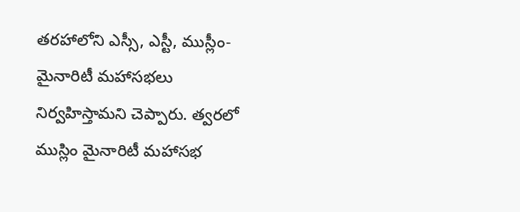తరహాలోని ఎస్సీ, ఎస్టీ, ముస్లీం-మైనారిటీ మహాసభలు నిర్వహిస్తామని చెప్పారు. త్వరలో ముస్లిం మైనారిటీ మహాసభ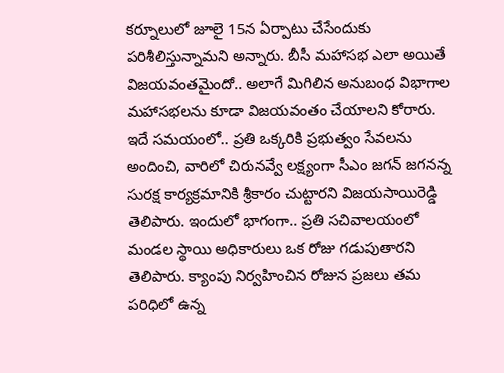కర్నూలులో జూలై 15న ఏర్పాటు చేసేందుకు పరిశీలిస్తున్నామని అన్నారు. బీసీ మహాసభ ఎలా అయితే విజయవంతమైందో.. అలాగే మిగిలిన అనుబంధ విభాగాల మహాసభలను కూడా విజయవంతం చేయాలని కోరారు.
ఇదే సమయంలో.. ప్రతి ఒక్కరికి ప్రభుత్వం సేవలను అందించి, వారిలో చిరునవ్వే లక్ష్యంగా సీఎం జగన్ జగనన్న సురక్ష కార్యక్రమానికి శ్రీకారం చుట్టారని విజయసాయిరెడ్డి తెలిపారు. ఇందులో భాగంగా.. ప్రతి సచివాలయంలో మండల స్థాయి అధికారులు ఒక రోజు గడుపుతారని తెలిపారు. క్యాంపు నిర్వహించిన రోజున ప్రజలు తమ పరిధిలో ఉన్న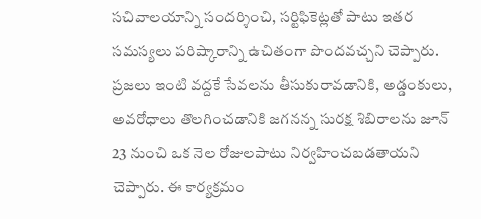సచివాలయాన్ని సందర్శించి, సర్టిఫికెట్లతో పాటు ఇతర సమస్యలు పరిష్కారాన్ని ఉచితంగా పొందవచ్చని చెప్పారు. ప్రజలు ఇంటి వద్దకే సేవలను తీసుకురావడానికి, అడ్డంకులు, అవరోధాలు తొలగించడానికి జగనన్న సురక్ష శిబిరాలను జూన్ 23 నుంచి ఒక నెల రోజులపాటు నిర్వహించబడతాయని చెప్పారు. ఈ కార్యక్రమం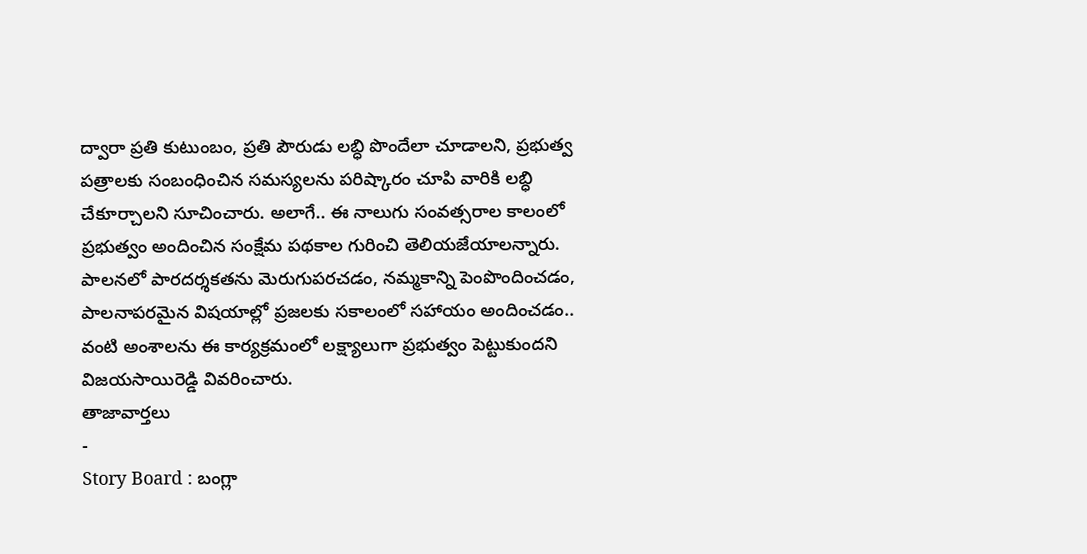ద్వారా ప్రతి కుటుంబం, ప్రతి పౌరుడు లబ్ధి పొందేలా చూడాలని, ప్రభుత్వ పత్రాలకు సంబంధించిన సమస్యలను పరిష్కారం చూపి వారికి లబ్ధి చేకూర్చాలని సూచించారు. అలాగే.. ఈ నాలుగు సంవత్సరాల కాలంలో ప్రభుత్వం అందించిన సంక్షేమ పథకాల గురించి తెలియజేయాలన్నారు. పాలనలో పారదర్శకతను మెరుగుపరచడం, నమ్మకాన్ని పెంపొందించడం, పాలనాపరమైన విషయాల్లో ప్రజలకు సకాలంలో సహాయం అందించడం.. వంటి అంశాలను ఈ కార్యక్రమంలో లక్ష్యాలుగా ప్రభుత్వం పెట్టుకుందని విజయసాయిరెడ్డి వివరించారు.
తాజావార్తలు
-
Story Board : బంగ్లా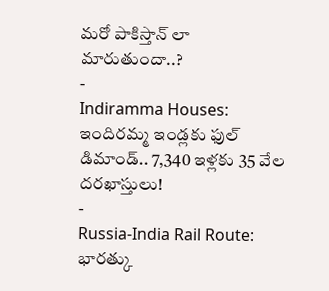మరో పాకిస్తాన్ లా మారుతుందా..?
-
Indiramma Houses: ఇందిరమ్మ ఇండ్లకు ఫుల్ డిమాండ్.. 7,340 ఇళ్లకు 35 వేల దరఖాస్తులు!
-
Russia-India Rail Route: భారత్కు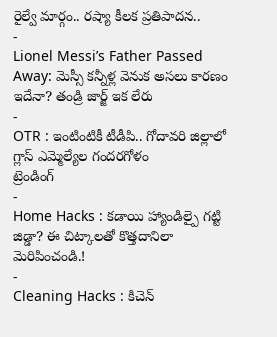రైల్వే మార్గం.. రష్యా కీలక ప్రతిపాదన..
-
Lionel Messi’s Father Passed Away: మెస్సీ కన్నీళ్ల వెనుక అసలు కారణం ఇదేనా? తండ్రి జార్జ్ ఇక లేరు
-
OTR : ఇంటింటికీ టీడీపి.. గోదావరి జిల్లాలో గ్లాస్ ఎమ్మెల్యేల గందరగోళం
ట్రెండింగ్
-
Home Hacks : కడాయి హ్యాండిల్పై గట్టి జిడ్డా? ఈ చిట్కాలతో కొత్తదానిలా మెరిపించండి.!
-
Cleaning Hacks : కిచెన్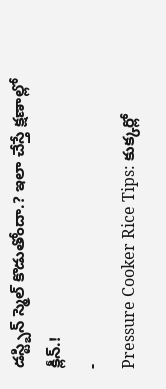డస్ట్బిన్ స్మెల్ కొడుతోందా.? ఇలా చేస్తే క్షణాల్లో క్లీన్.!
-
Pressure Cooker Rice Tips: కుక్కర్లో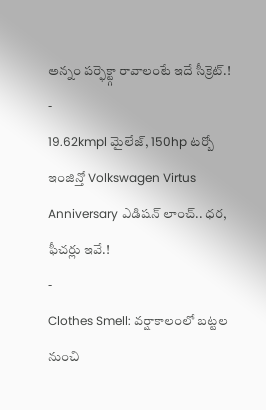అన్నం పర్ఫెక్ట్గా రావాలంటే ఇదే సీక్రెట్.!
-
19.62kmpl మైలేజ్, 150hp టర్బో ఇంజిన్తో Volkswagen Virtus Anniversary ఎడిషన్ లాంచ్.. ధర, ఫీచర్లు ఇవే.!
-
Clothes Smell: వర్షాకాలంలో బట్టల నుంచి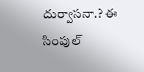దుర్వాసనా.? ఈ సింపుల్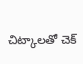చిట్కాలతో చెక్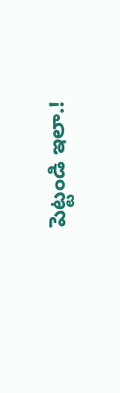పెట్టండి ఇలా.!